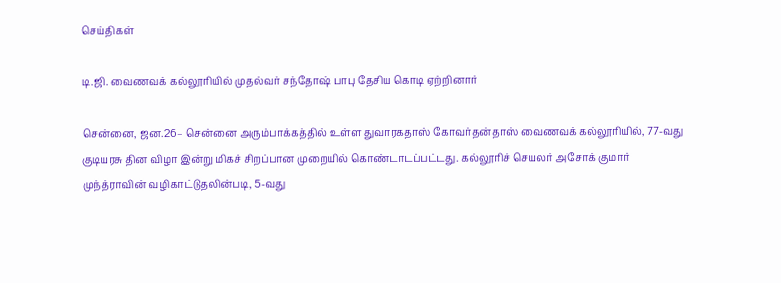செய்திகள்

டி.ஜி. வைணவக் கல்லூரியில் முதல்வர் சந்தோஷ் பாபு தேசிய கொடி ஏற்றினார்

சென்னை, ஜன.26– சென்னை அரும்பாக்கத்தில் உள்ள துவாரகதாஸ் கோவர்தன்தாஸ் வைணவக் கல்லூரியில், 77-வது குடியரசு தின விழா இன்று மிகச் சிறப்பான முறையில் கொண்டாடப்பட்டது. கல்லூரிச் செயலர் அசோக் குமார் முந்த்ராவின் வழிகாட்டுதலின்படி, 5-வது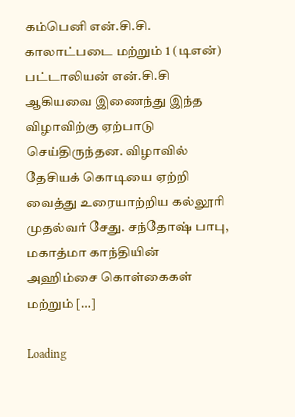கம்பெனி என்.சி.சி. காலாட்படை மற்றும் 1 (டிஎன்) பட்டாலியன் என்.சி.சி ஆகியவை இணைந்து இந்த விழாவிற்கு ஏற்பாடு செய்திருந்தன. விழாவில் தேசியக் கொடியை ஏற்றி வைத்து உரையாற்றிய கல்லூரி முதல்வர் சேது. சந்தோஷ் பாபு, மகாத்மா காந்தியின் அஹிம்சை கொள்கைகள் மற்றும் […]

Loading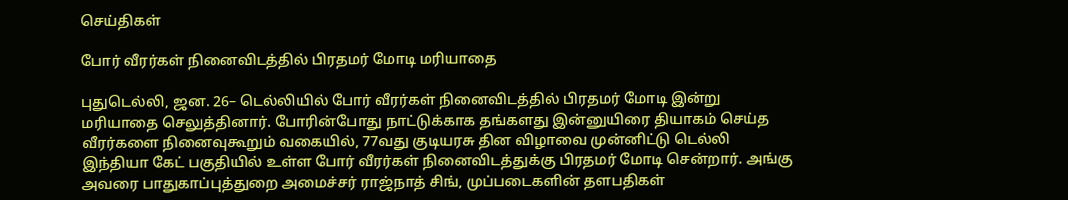செய்திகள்

போர் வீரர்கள் நினைவிடத்தில் பிரதமர் மோடி மரியாதை

புதுடெல்லி, ஜன. 26– டெல்லியில் போர் வீரர்கள் நினைவிடத்தில் பிரதமர் மோடி இன்று மரியாதை செலுத்தினார். போரின்போது நாட்டுக்காக தங்களது இன்னுயிரை தியாகம் செய்த வீரர்களை நினைவுகூறும் வகையில், 77வது குடியரசு தின விழாவை முன்னிட்டு டெல்லி இந்தியா கேட் பகுதியில் உள்ள போர் வீரர்கள் நினைவிடத்துக்கு பிரதமர் மோடி சென்றார். அங்கு அவரை பாதுகாப்புத்துறை அமைச்சர் ராஜ்நாத் சிங், முப்படைகளின் தளபதிகள்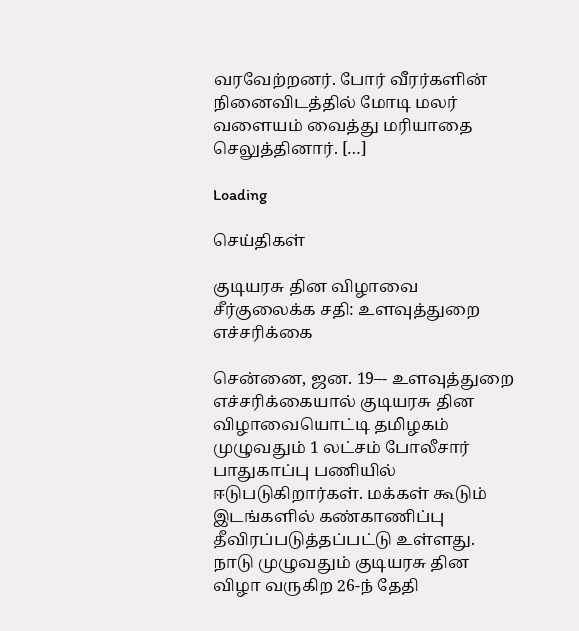வரவேற்றனர். போர் வீரர்களின் நினைவிடத்தில் மோடி மலர் வளையம் வைத்து மரியாதை செலுத்தினார். […]

Loading

செய்திகள்

குடியரசு தின விழாவை சீர்குலைக்க சதி: உளவுத்துறை எச்சரிக்கை

சென்னை, ஜன. 19–- உளவுத்துறை எச்சரிக்கையால் குடியரசு தின விழாவையொட்டி தமிழகம் முழுவதும் 1 லட்சம் போலீசார் பாதுகாப்பு பணியில் ஈடுபடுகிறார்கள். மக்கள் கூடும் இடங்களில் கண்காணிப்பு தீவிரப்படுத்தப்பட்டு உள்ளது. நாடு முழுவதும் குடியரசு தின விழா வருகிற 26-ந் தேதி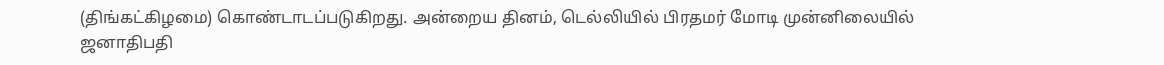(திங்கட்கிழமை) கொண்டாடப்படுகிறது. அன்றைய தினம், டெல்லியில் பிரதமர் மோடி முன்னிலையில் ஜனாதிபதி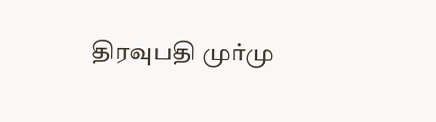திரவுபதி முர்மு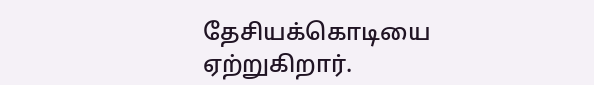தேசியக்கொடியை ஏற்றுகிறார்.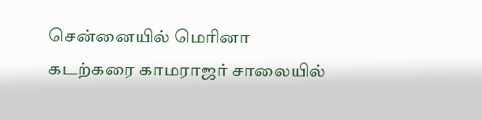சென்னையில் மெரினா கடற்கரை காமராஜர் சாலையில்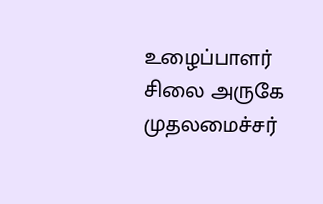உழைப்பாளர் சிலை அருகே முதலமைச்சர்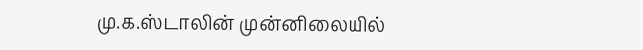மு.க.ஸ்டாலின் முன்னிலையில்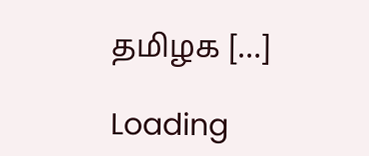தமிழக […]

Loading